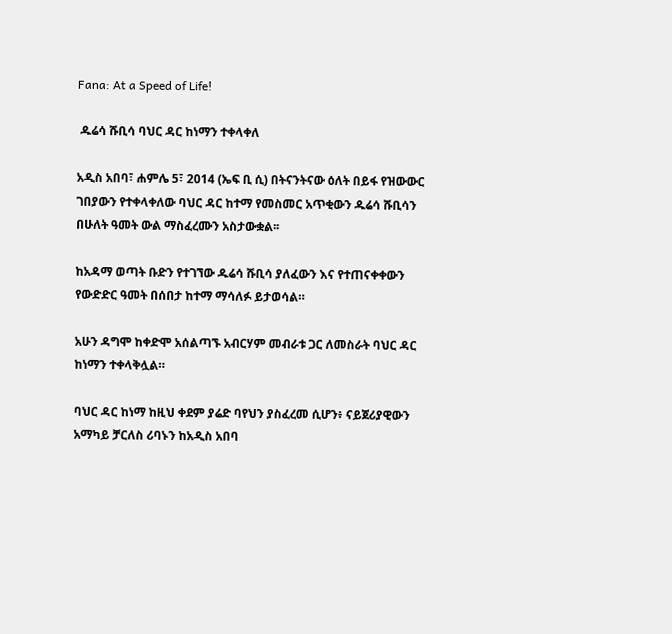Fana: At a Speed of Life!

 ዱሬሳ ሹቢሳ ባህር ዳር ከነማን ተቀላቀለ

አዲስ አበባ፣ ሐምሌ 5፣ 2014 (ኤፍ ቢ ሲ) በትናንትናው ዕለት በይፋ የዝውውር ገበያውን የተቀላቀለው ባህር ዳር ከተማ የመስመር አጥቂውን ዱሬሳ ሹቢሳን በሁለት ዓመት ውል ማስፈረሙን አስታውቋል፡፡

ከአዳማ ወጣት ቡድን የተገኘው ዱሬሳ ሹቢሳ ያለፈውን እና የተጠናቀቀውን የውድድር ዓመት በሰበታ ከተማ ማሳለፉ ይታወሳል።

አሁን ዳግሞ ከቀድሞ አሰልጣኙ አብርሃም መብራቱ ጋር ለመስራት ባህር ዳር ከነማን ተቀላቅሏል።

ባህር ዳር ከነማ ከዚህ ቀደም ያሬድ ባየህን ያስፈረመ ሲሆን፥ ናይጀሪያዊውን አማካይ ቻርለስ ሪባኑን ከአዲስ አበባ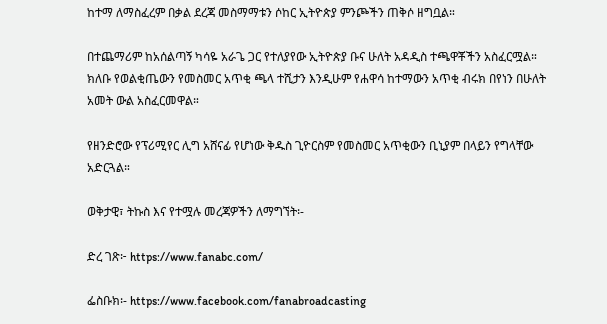ከተማ ለማስፈረም በቃል ደረጃ መስማማቱን ሶከር ኢትዮጵያ ምንጮችን ጠቅሶ ዘግቧል።

በተጨማሪም ከአሰልጣኝ ካሳዬ አራጌ ጋር የተለያየው ኢትዮጵያ ቡና ሁለት አዳዲስ ተጫዋቾችን አስፈርሟል። ክለቡ የወልቂጤውን የመስመር አጥቂ ጫላ ተሺታን እንዲሁም የሐዋሳ ከተማውን አጥቂ ብሩክ በየነን በሁለት አመት ውል አስፈርመዋል።

የዘንድሮው የፕሪሚየር ሊግ አሸናፊ የሆነው ቅዱስ ጊዮርስም የመስመር አጥቂውን ቢኒያም በላይን የግላቸው አድርጓል።

ወቅታዊ፣ ትኩስ እና የተሟሉ መረጃዎችን ለማግኘት፡-

ድረ ገጽ፦ https://www.fanabc.com/

ፌስቡክ፡- https://www.facebook.com/fanabroadcasting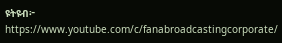ዩትዩብ፦ https://www.youtube.com/c/fanabroadcastingcorporate/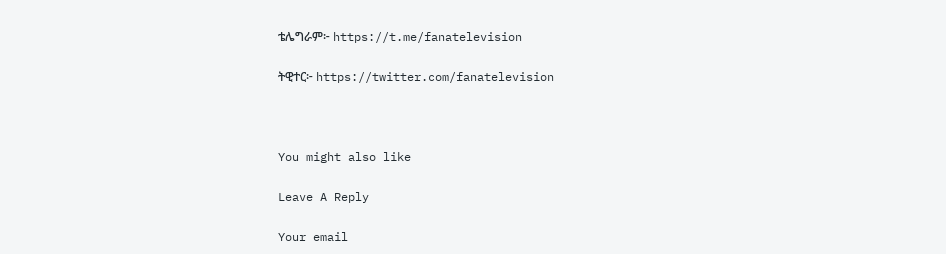ቴሌግራም፦ https://t.me/fanatelevision

ትዊተር፦ https://twitter.com/fanatelevision



You might also like

Leave A Reply

Your email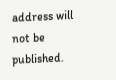address will not be published.